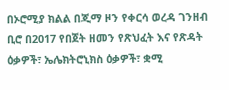በኦሮሚያ ክልል በጂማ ዞን የቀርሳ ወረዳ ገንዘብ ቢሮ በ2017 የበጀት ዘመን የጽህፈት እና የጽዳት ዕቃዎች፣ ኤሌክትሮኒክስ ዕቃዎች፣ ቋሚ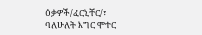ዕቃዎች/ፈርኒቸር/፣ ባለሁለት እግር ሞተር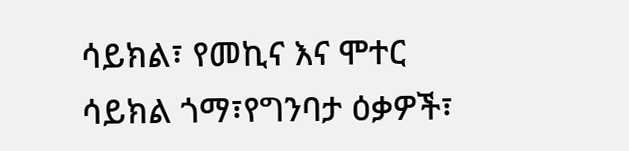ሳይክል፣ የመኪና እና ሞተር ሳይክል ጎማ፣የግንባታ ዕቃዎች፣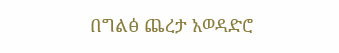በግልፅ ጨረታ አወዳድሮ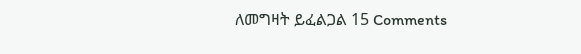ለመግዛት ይፈልጋል 15 Comments